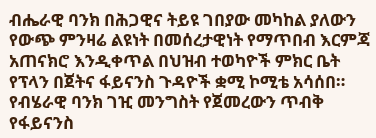ብሔራዊ ባንክ በሕጋዊና ትይዩ ገበያው መካከል ያለውን የውጭ ምንዛሬ ልዩነት በመሰረታዊነት የማጥበብ እርምጃ አጠናክሮ እንዲቀጥል በህዝብ ተወካዮች ምክር ቤት የፕላን በጀትና ፋይናንስ ጉዳዮች ቋሚ ኮሚቴ አሳሰበ። የብሄራዊ ባንክ ገዢ መንግስት የጀመረውን ጥብቅ የፋይናንስ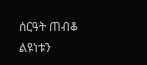ሰርዓት ጠብቆ ልዩነቱን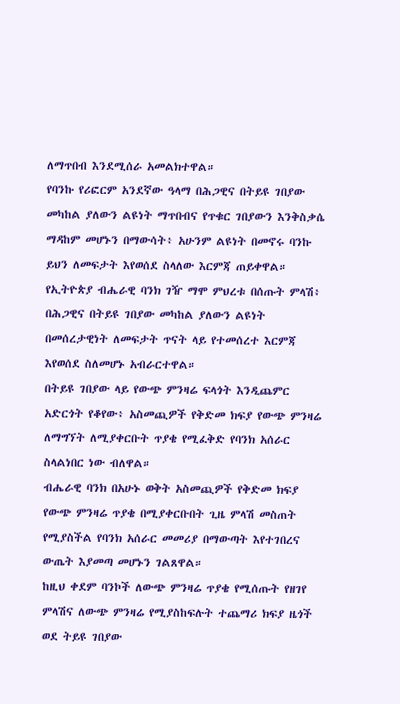ለማጥበብ እንደሚሰራ አመልክተዋል።
የባንኩ የሪፎርም አንደኛው ዓላማ በሕጋዊና በትይዩ ገበያው መካከል ያለውን ልዩነት ማጥበብና የጥቁር ገበያውን እንቅስቃሴ ማዳከም መሆኑን በማውሳት፥ አሁንም ልዩነት በመኖሩ ባንኩ ይህን ለመፍታት እየወሰደ ስላለው እርምጃ ጠይቀዋል።
የኢትዮጵያ ብሔራዊ ባንክ ገዥ ማሞ ምህረቱ በሰጡት ምላሽ፥ በሕጋዊና በትይዩ ገበያው መካከል ያለውን ልዩነት በመሰረታዊነት ለመፍታት ጥናት ላይ የተመሰረተ እርምጃ እየወሰደ ስለመሆኑ አብራርተዋል።
በትይዩ ገበያው ላይ የውጭ ምንዛሬ ፍላጎት እንዲጨምር አድርጎት የቆየው፥ አስመጪዎች የቅድመ ክፍያ የውጭ ምንዛሬ ለማግኘት ለሚያቀርቡት ጥያቄ የሚፈቅድ የባንክ አሰራር ስላልነበር ነው ብለዋል።
ብሔራዊ ባንክ በአሁኑ ወቅት አስመጪዎች የቅድመ ክፍያ የውጭ ምንዛሬ ጥያቄ በሚያቀርቡበት ጊዜ ምላሽ መስጠት የሚያስችል የባንክ አሰራር መመሪያ በማውጣት እየተገበረና ውጤት እያመጣ መሆኑን ገልጸዋል።
ከዚህ ቀደም ባንኮች ለውጭ ምንዛሬ ጥያቄ የሚሰጡት የዘገየ ምላሽና ለውጭ ምንዛሬ የሚያስከፍሉት ተጨማሪ ክፍያ ዜጎች ወደ ትይዩ ገበያው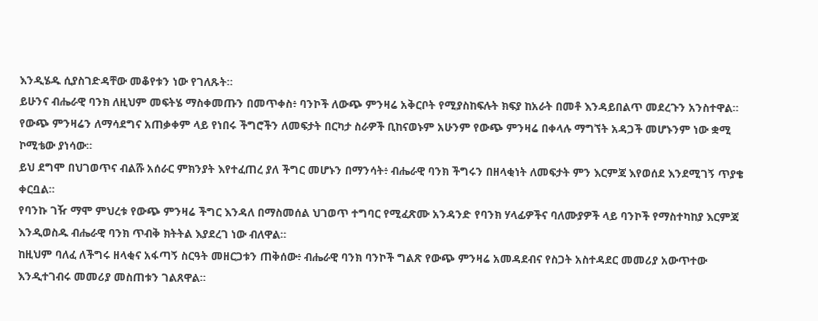እንዲሄዱ ሲያስገድዳቸው መቆየቱን ነው የገለጹት።
ይሁንና ብሔራዊ ባንክ ለዚህም መፍትሄ ማስቀመጡን በመጥቀስ፥ ባንኮች ለውጭ ምንዛሬ አቅርቦት የሚያስከፍሉት ክፍያ ከአራት በመቶ እንዳይበልጥ መደረጉን አንስተዋል።
የውጭ ምንዛሬን ለማሳደግና አጠቃቀም ላይ የነበሩ ችግሮችን ለመፍታት በርካታ ስራዎች ቢከናወኑም አሁንም የውጭ ምንዛሬ በቀላሉ ማግኘት አዳጋች መሆኑንም ነው ቋሚ ኮሚቴው ያነሳው።
ይህ ደግሞ በህገወጥና ብልሹ አሰራር ምክንያት እየተፈጠረ ያለ ችግር መሆኑን በማንሳት፥ ብሔራዊ ባንክ ችግሩን በዘላቂነት ለመፍታት ምን እርምጃ እየወሰደ እንደሚገኝ ጥያቄ ቀርቧል።
የባንኩ ገዥ ማሞ ምህረቱ የውጭ ምንዛሬ ችግር እንዳለ በማስመሰል ህገወጥ ተግባር የሚፈጽሙ አንዳንድ የባንክ ሃላፊዎችና ባለሙያዎች ላይ ባንኮች የማስተካከያ እርምጃ እንዲወስዱ ብሔራዊ ባንክ ጥብቅ ክትትል እያደረገ ነው ብለዋል።
ከዚህም ባለፈ ለችግሩ ዘላቂና አፋጣኝ ስርዓት መዘርጋቱን ጠቅሰው፥ ብሔራዊ ባንክ ባንኮች ግልጽ የውጭ ምንዛሬ አመዳደብና የስጋት አስተዳደር መመሪያ አውጥተው እንዲተገብሩ መመሪያ መስጠቱን ገልጸዋል።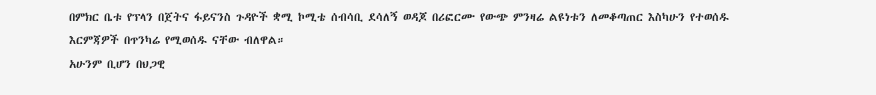በምክር ቤቱ የፕላን በጀትና ፋይናንስ ጉዳዮች ቋሚ ኮሚቴ ሰብሳቢ ደሳለኝ ወዳጆ በሪፎርሙ የውጭ ምንዛሬ ልዩነቱን ለመቆጣጠር እስካሁን የተወሰዱ እርምጃዎች በጥንካሬ የሚወሰዱ ናቸው ብለዋል።
አሁንም ቢሆን በህጋዊ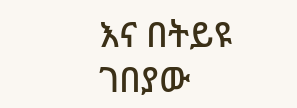እና በትይዩ ገበያው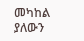መካከል ያለውን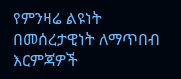የምንዛሬ ልዩነት በመሰረታዊነት ለማጥበብ እርምጃዎች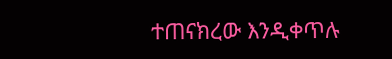ተጠናክረው እንዲቀጥሉ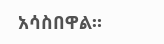አሳስበዋል።